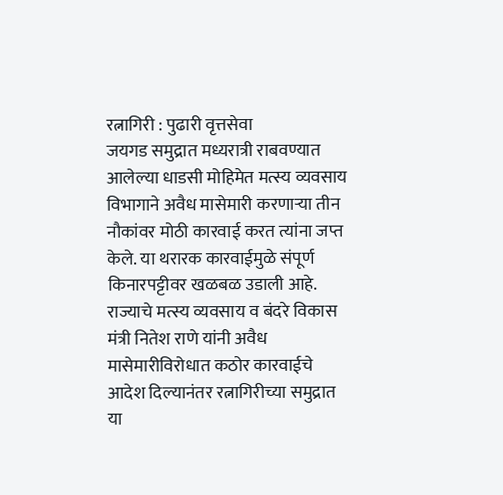रत्नागिरी : पुढारी वृत्तसेवा
जयगड समुद्रात मध्यरात्री राबवण्यात आलेल्या धाडसी मोहिमेत मत्स्य व्यवसाय विभागाने अवैध मासेमारी करणाऱ्या तीन नौकांवर मोठी कारवाई करत त्यांना जप्त केले. या थरारक कारवाईमुळे संपूर्ण किनारपट्टीवर खळबळ उडाली आहे. राज्याचे मत्स्य व्यवसाय व बंदरे विकास मंत्री नितेश राणे यांनी अवैध मासेमारीविरोधात कठोर कारवाईचे आदेश दिल्यानंतर रत्नागिरीच्या समुद्रात या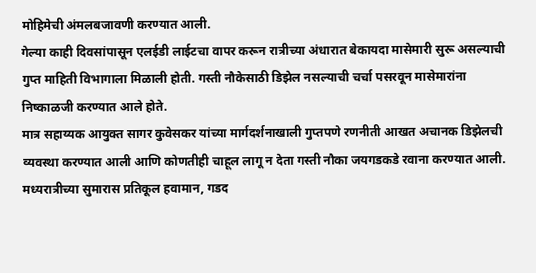मोहिमेची अंमलबजावणी करण्यात आली.
गेल्या काही दिवसांपासून एलईडी लाईटचा वापर करून रात्रीच्या अंधारात बेकायदा मासेमारी सुरू असल्याची गुप्त माहिती विभागाला मिळाली होती. गस्ती नौकेसाठी डिझेल नसल्याची चर्चा पसरवून मासेमारांना निष्काळजी करण्यात आले होते.
मात्र सहाय्यक आयुक्त सागर कुवेसकर यांच्या मार्गदर्शनाखाली गुप्तपणे रणनीती आखत अचानक डिझेलची व्यवस्था करण्यात आली आणि कोणतीही चाहूल लागू न देता गस्ती नौका जयगडकडे रवाना करण्यात आली.
मध्यरात्रीच्या सुमारास प्रतिकूल हवामान, गडद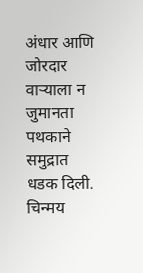अंधार आणि जोरदार वाऱ्याला न जुमानता पथकाने समुद्रात धडक दिली. चिन्मय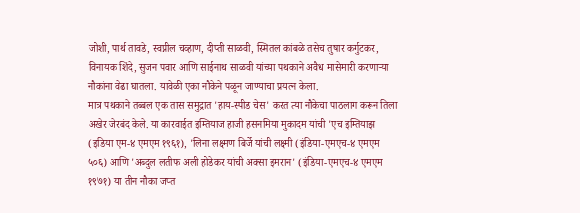जोशी, पार्थ तावडे, स्वप्नील चव्हाण, दीप्ती साळवी, स्मितल कांबळे तसेच तुषार कर्गुटकर, विनायक शिंदे, सुजन पवार आणि साईनाथ साळवी यांच्या पथकाने अवैध मासेमारी करणाऱ्या नौकांना वेढा घातला. यावेळी एका नौकेने पळून जाण्याचा प्रयत्न केला.
मात्र पथकाने तब्बल एक तास समुद्रात 'हाय-स्पीड चेस' करत त्या नौकेचा पाठलाग करून तिला अखेर जेरबंद केले. या कारवाईत इम्तियाज हाजी हसनमिया मुकादम यांची 'एच इम्तियाझ (इडिया एम-४ एमएम १९६१), 'लिना लक्ष्मण बिर्जे यांची लक्ष्मी (इंडिया-एमएच-४ एमएम ५०६) आणि 'अब्दुल लतीफ अली होडेकर यांची अक्सा इमरान' (इंडिया-एमएच-४ एमएम १९७१) या तीन नौका जप्त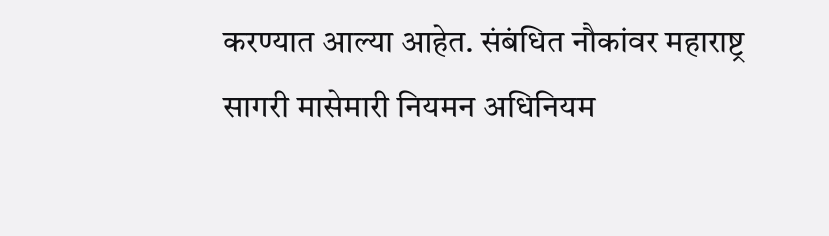करण्यात आल्या आहेत. संबंधित नौकांवर महाराष्ट्र सागरी मासेमारी नियमन अधिनियम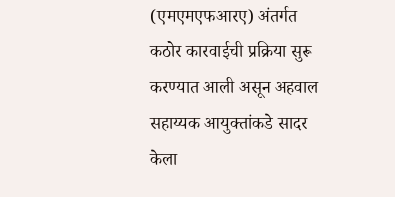(एमएमएफआरए) अंतर्गत कठोर कारवाईची प्रक्रिया सुरू करण्यात आली असून अहवाल सहाय्यक आयुक्तांकडे सादर केला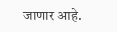जाणार आहे.